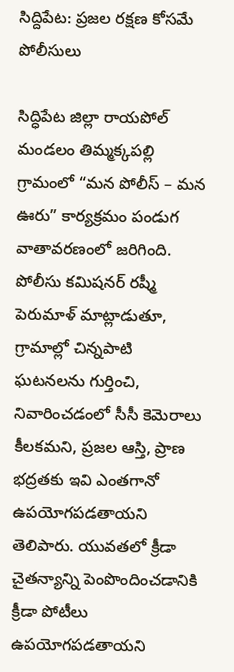సిద్దిపేట: ప్రజల రక్షణ కోసమే పోలీసులు

సిద్ధిపేట జిల్లా రాయపోల్ మండలం తిమ్మక్కపల్లి గ్రామంలో “మన పోలీస్ – మన ఊరు” కార్యక్రమం పండుగ వాతావరణంలో జరిగింది. పోలీసు కమిషనర్ రష్మీ పెరుమాళ్ మాట్లాడుతూ, గ్రామాల్లో చిన్నపాటి ఘటనలను గుర్తించి, నివారించడంలో సీసీ కెమెరాలు కీలకమని, ప్రజల ఆస్తి, ప్రాణ భద్రతకు ఇవి ఎంతగానో ఉపయోగపడతాయని తెలిపారు. యువతలో క్రీడా చైతన్యాన్ని పెంపొందించడానికి క్రీడా పోటీలు ఉపయోగపడతాయని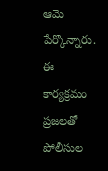ఆమె పేర్కొన్నారు. ఈ కార్యక్రమం ప్రజలతో పోలీసుల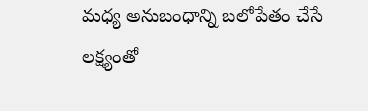మధ్య అనుబంధాన్ని బలోపేతం చేసే లక్ష్యంతో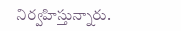నిర్వహిస్తున్నారు.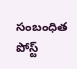సంబంధిత పోస్ట్